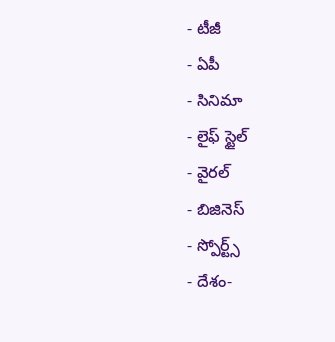- టీజీ
- ఏపీ
- సినిమా
- లైఫ్ స్టైల్
- వైరల్
- బిజినెస్
- స్పోర్ట్స్
- దేశం-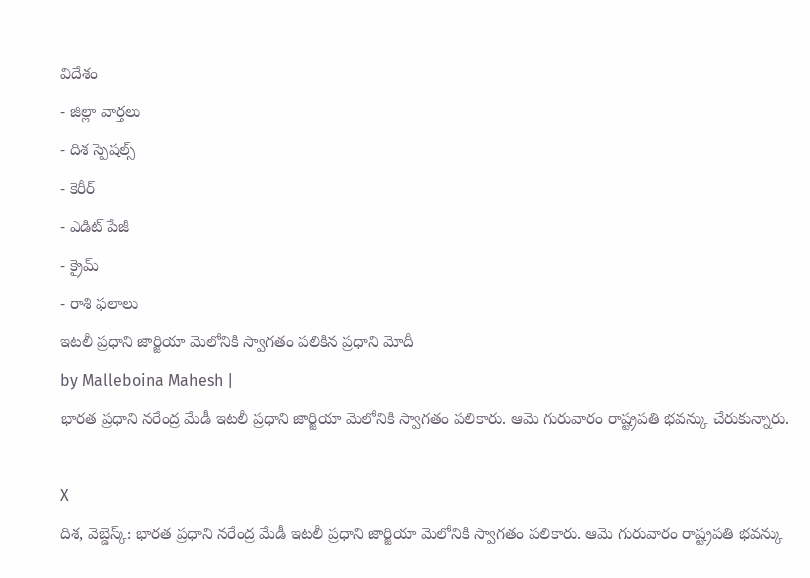విదేశం
- జిల్లా వార్తలు
- దిశ స్పెషల్స్
- కెరీర్
- ఎడిట్ పేజీ
- క్రైమ్
- రాశి ఫలాలు
ఇటలీ ప్రధాని జార్జియా మెలోనికి స్వాగతం పలికిన ప్రధాని మోదీ
by Malleboina Mahesh |
భారత ప్రధాని నరేంద్ర మేడీ ఇటలీ ప్రధాని జార్జియా మెలోనికి స్వాగతం పలికారు. ఆమె గురువారం రాష్ట్రపతి భవన్కు చేరుకున్నారు.

X
దిశ, వెబ్డెస్క్: భారత ప్రధాని నరేంద్ర మేడీ ఇటలీ ప్రధాని జార్జియా మెలోనికి స్వాగతం పలికారు. ఆమె గురువారం రాష్ట్రపతి భవన్కు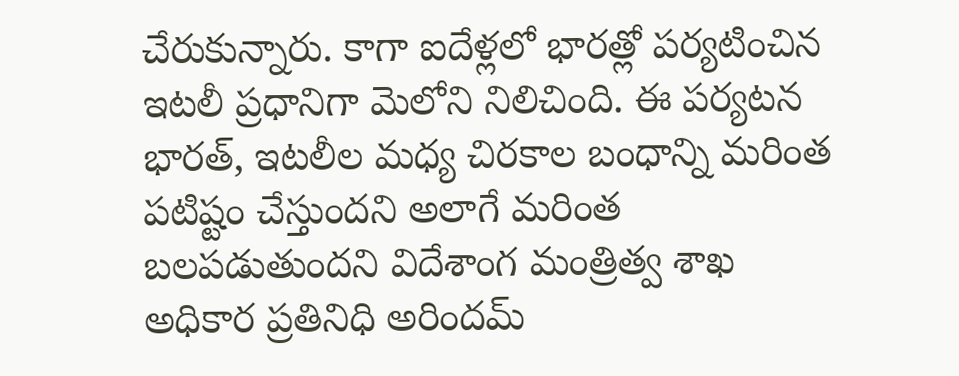చేరుకున్నారు. కాగా ఐదేళ్లలో భారత్లో పర్యటించిన ఇటలీ ప్రధానిగా మెలోని నిలిచింది. ఈ పర్యటన భారత్, ఇటలీల మధ్య చిరకాల బంధాన్ని మరింత పటిష్టం చేస్తుందని అలాగే మరింత బలపడుతుందని విదేశాంగ మంత్రిత్వ శాఖ అధికార ప్రతినిధి అరిందమ్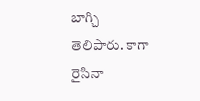బాగ్చి తెలిపారు. కాగా రైసినా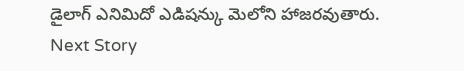డైలాగ్ ఎనిమిదో ఎడిషన్కు మెలోని హాజరవుతారు.
Next Story